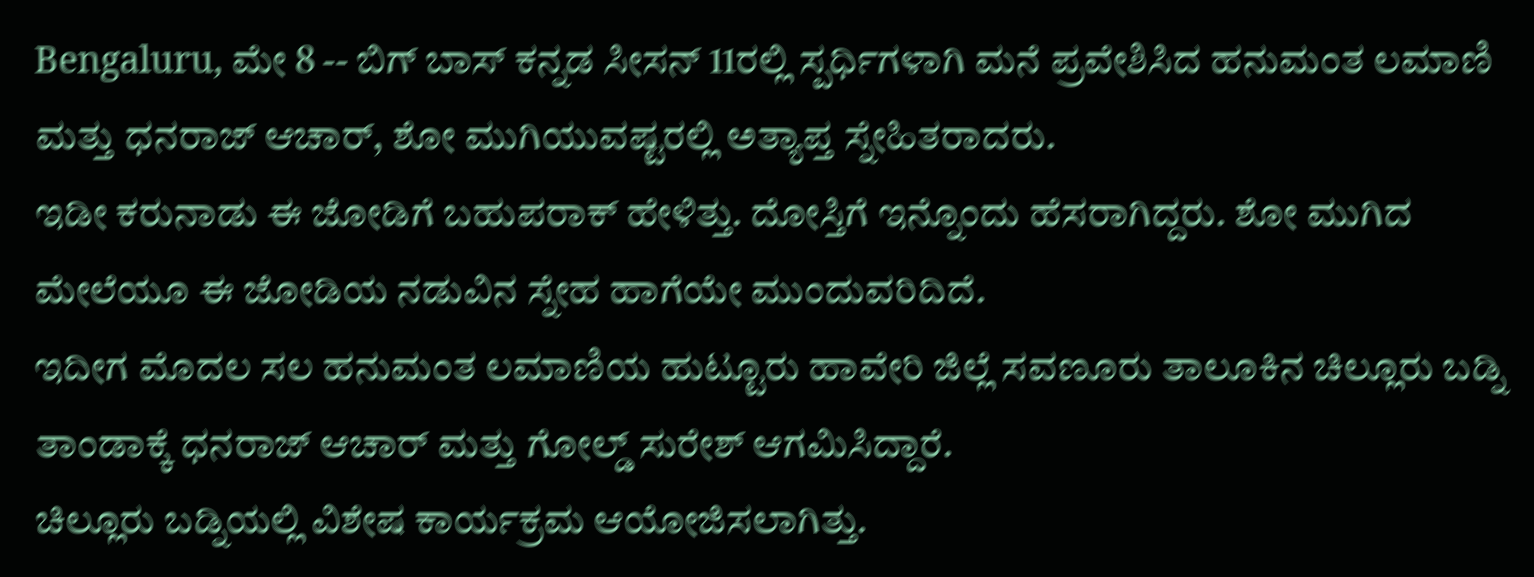Bengaluru, ಮೇ 8 -- ಬಿಗ್ ಬಾಸ್ ಕನ್ನಡ ಸೀಸನ್ 11ರಲ್ಲಿ ಸ್ಪರ್ಧಿಗಳಾಗಿ ಮನೆ ಪ್ರವೇಶಿಸಿದ ಹನುಮಂತ ಲಮಾಣಿ ಮತ್ತು ಧನರಾಜ್ ಆಚಾರ್, ಶೋ ಮುಗಿಯುವಷ್ಟರಲ್ಲಿ ಅತ್ಯಾಪ್ತ ಸ್ನೇಹಿತರಾದರು.
ಇಡೀ ಕರುನಾಡು ಈ ಜೋಡಿಗೆ ಬಹುಪರಾಕ್ ಹೇಳಿತ್ತು. ದೋಸ್ತಿಗೆ ಇನ್ನೊಂದು ಹೆಸರಾಗಿದ್ದರು. ಶೋ ಮುಗಿದ ಮೇಲೆಯೂ ಈ ಜೋಡಿಯ ನಡುವಿನ ಸ್ನೇಹ ಹಾಗೆಯೇ ಮುಂದುವರಿದಿದೆ.
ಇದೀಗ ಮೊದಲ ಸಲ ಹನುಮಂತ ಲಮಾಣಿಯ ಹುಟ್ಟೂರು ಹಾವೇರಿ ಜಿಲ್ಲೆ ಸವಣೂರು ತಾಲೂಕಿನ ಚಿಲ್ಲೂರು ಬಡ್ನಿ ತಾಂಡಾಕ್ಕೆ ಧನರಾಜ್ ಆಚಾರ್ ಮತ್ತು ಗೋಲ್ಡ್ ಸುರೇಶ್ ಆಗಮಿಸಿದ್ದಾರೆ.
ಚಿಲ್ಲೂರು ಬಡ್ನಿಯಲ್ಲಿ ವಿಶೇಷ ಕಾರ್ಯಕ್ರಮ ಆಯೋಜಿಸಲಾಗಿತ್ತು.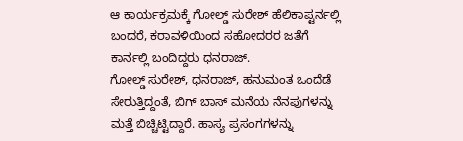ಆ ಕಾರ್ಯಕ್ರಮಕ್ಕೆ ಗೋಲ್ಡ್ ಸುರೇಶ್ ಹೆಲಿಕಾಪ್ಟರ್ನಲ್ಲಿ ಬಂದರೆ, ಕರಾವಳಿಯಿಂದ ಸಹೋದರರ ಜತೆಗೆ ಕಾರ್ನಲ್ಲಿ ಬಂದಿದ್ದರು ಧನರಾಜ್.
ಗೋಲ್ಡ್ ಸುರೇಶ್, ಧನರಾಜ್, ಹನುಮಂತ ಒಂದೆಡೆ ಸೇರುತ್ತಿದ್ದಂತೆ, ಬಿಗ್ ಬಾಸ್ ಮನೆಯ ನೆನಪುಗಳನ್ನು ಮತ್ತೆ ಬಿಚ್ಚಿಟ್ಟಿದ್ದಾರೆ. ಹಾಸ್ಯ ಪ್ರಸಂಗಗಳನ್ನು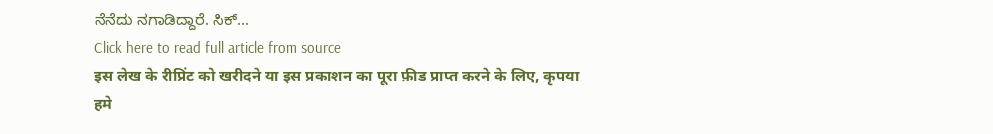ನೆನೆದು ನಗಾಡಿದ್ದಾರೆ. ಸಿಕ್...
Click here to read full article from source
इस लेख के रीप्रिंट को खरीदने या इस प्रकाशन का पूरा फ़ीड प्राप्त करने के लिए, कृपया
हमे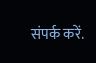संपर्क करें.